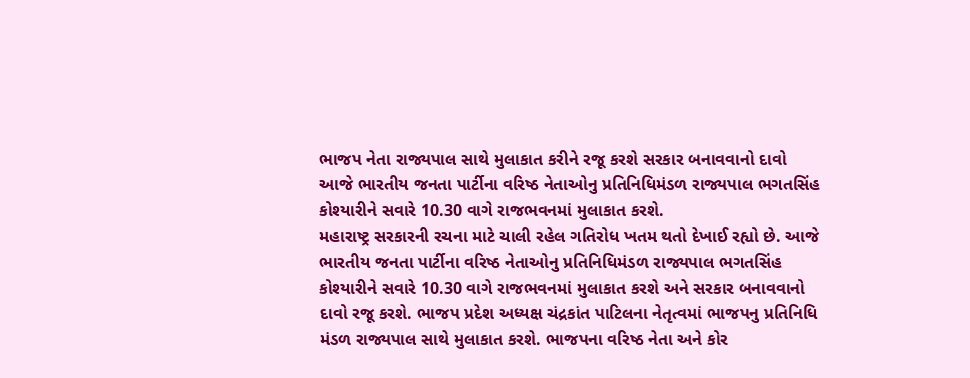ભાજપ નેતા રાજ્યપાલ સાથે મુલાકાત કરીને રજૂ કરશે સરકાર બનાવવાનો દાવો
આજે ભારતીય જનતા પાર્ટીના વરિષ્ઠ નેતાઓનુ પ્રતિનિધિમંડળ રાજ્યપાલ ભગતસિંહ કોશ્યારીને સવારે 10.30 વાગે રાજભવનમાં મુલાકાત કરશે.
મહારાષ્ટ્ર સરકારની રચના માટે ચાલી રહેલ ગતિરોધ ખતમ થતો દેખાઈ રહ્યો છે. આજે ભારતીય જનતા પાર્ટીના વરિષ્ઠ નેતાઓનુ પ્રતિનિધિમંડળ રાજ્યપાલ ભગતસિંહ કોશ્યારીને સવારે 10.30 વાગે રાજભવનમાં મુલાકાત કરશે અને સરકાર બનાવવાનો દાવો રજૂ કરશે. ભાજપ પ્રદેશ અધ્યક્ષ ચંદ્રકાંત પાટિલના નેતૃત્વમાં ભાજપનુ પ્રતિનિધિ મંડળ રાજ્યપાલ સાથે મુલાકાત કરશે. ભાજપના વરિષ્ઠ નેતા અને કોર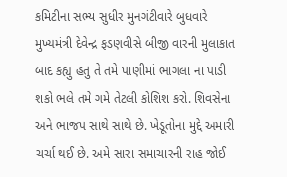કમિટીના સભ્ય સુધીર મુનગંટીવારે બુધવારે મુખ્યમંત્રી દેવેન્દ્ર ફડણવીસે બીજી વારની મુલાકાત બાદ કહ્યુ હતુ તે તમે પાણીમાં ભાગલા ના પાડી શકો ભલે તમે ગમે તેટલી કોશિશ કરો. શિવસેના અને ભાજપ સાથે સાથે છે. ખેડૂતોના મુદ્દે અમારી ચર્ચા થઈ છે. અમે સારા સમાચારની રાહ જોઈ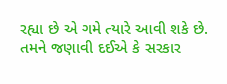રહ્યા છે એ ગમે ત્યારે આવી શકે છે. તમને જણાવી દઈએ કે સરકાર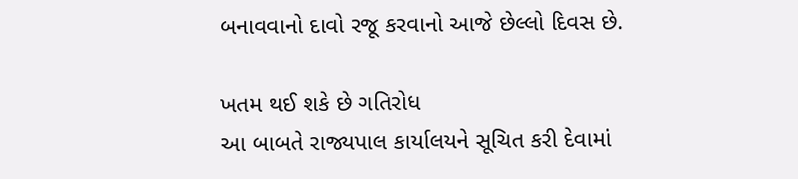બનાવવાનો દાવો રજૂ કરવાનો આજે છેલ્લો દિવસ છે.

ખતમ થઈ શકે છે ગતિરોધ
આ બાબતે રાજ્યપાલ કાર્યાલયને સૂચિત કરી દેવામાં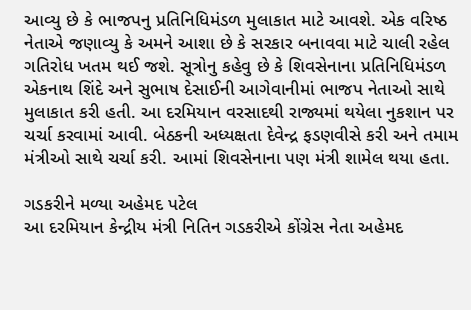આવ્યુ છે કે ભાજપનુ પ્રતિનિધિમંડળ મુલાકાત માટે આવશે. એક વરિષ્ઠ નેતાએ જણાવ્યુ કે અમને આશા છે કે સરકાર બનાવવા માટે ચાલી રહેલ ગતિરોધ ખતમ થઈ જશે. સૂત્રોનુ કહેવુ છે કે શિવસેનાના પ્રતિનિધિમંડળ એકનાથ શિંદે અને સુભાષ દેસાઈની આગેવાનીમાં ભાજપ નેતાઓ સાથે મુલાકાત કરી હતી. આ દરમિયાન વરસાદથી રાજ્યમાં થયેલા નુકશાન પર ચર્ચા કરવામાં આવી. બેઠકની અધ્યક્ષતા દેવેન્દ્ર ફડણવીસે કરી અને તમામ મંત્રીઓ સાથે ચર્ચા કરી. આમાં શિવસેનાના પણ મંત્રી શામેલ થયા હતા.

ગડકરીને મળ્યા અહેમદ પટેલ
આ દરમિયાન કેન્દ્રીય મંત્રી નિતિન ગડકરીએ કોંગ્રેસ નેતા અહેમદ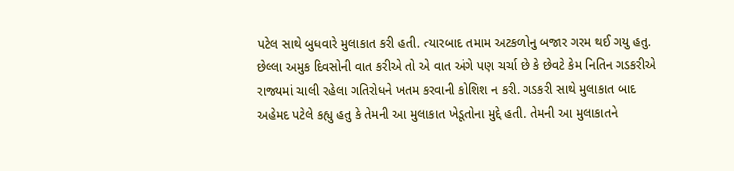પટેલ સાથે બુધવારે મુલાકાત કરી હતી. ત્યારબાદ તમામ અટકળોનુ બજાર ગરમ થઈ ગયુ હતુ. છેલ્લા અમુક દિવસોની વાત કરીએ તો એ વાત અંગે પણ ચર્ચા છે કે છેવટે કેમ નિતિન ગડકરીએ રાજ્યમાં ચાલી રહેલા ગતિરોધને ખતમ કરવાની કોશિશ ન કરી. ગડકરી સાથે મુલાકાત બાદ અહેમદ પટેલે કહ્યુ હતુ કે તેમની આ મુલાકાત ખેડૂતોના મુદ્દે હતી. તેમની આ મુલાકાતને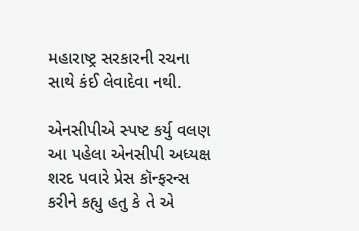મહારાષ્ટ્ર સરકારની રચના સાથે કંઈ લેવાદેવા નથી.

એનસીપીએ સ્પષ્ટ કર્યુ વલણ
આ પહેલા એનસીપી અધ્યક્ષ શરદ પવારે પ્રેસ કૉન્ફરન્સ કરીને કહ્યુ હતુ કે તે એ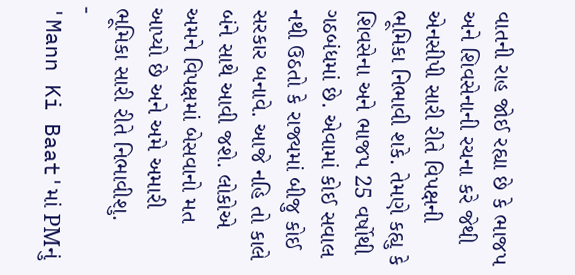વાતની રાહ જોઈ રહ્યા છે કે ભાજપ અને શિવસેનાની રચના કરે જેથી એનસીપી સારી રીતે વિપક્ષની ભૂમિકા નિભાવી શકે. તેમણે કહ્યુ કે શિવસેના અને ભાજપ 25 વર્ષોથી ગઠબંધમાં છે. એવામાં કોઈ સવાલ નથી ઉઠતો કે રાજ્યમાં બીજુ કોઈ સરકાર બનાવે. આજે નહિ તો કાલે બંને સાથે આવી જશે. લોકોએ અમને વિપક્ષમાં બેસવાનો મત આપ્યો છે અને અમે અમારી ભૂમિકા સારી રીતે નિભાવીશુ.
-
'Mann Ki Baat'માં PMનું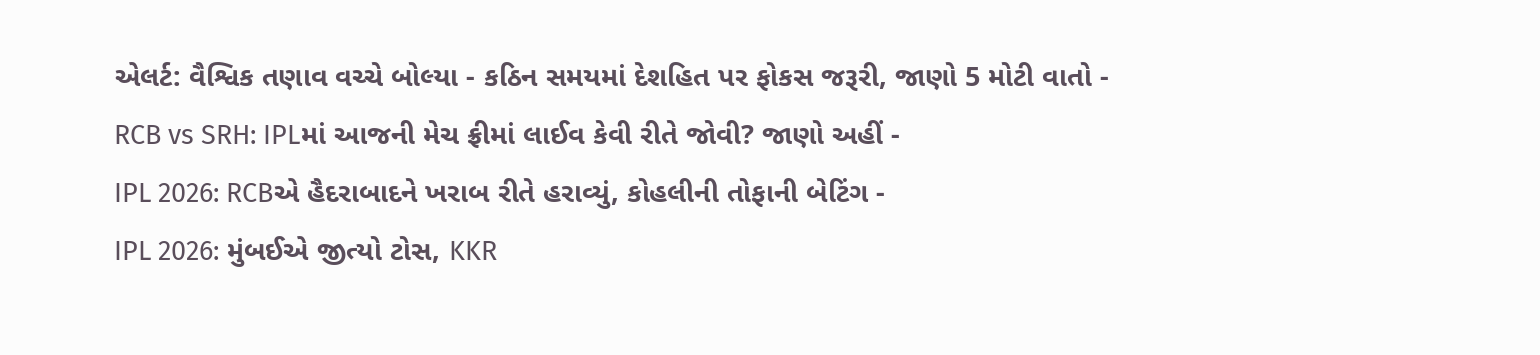એલર્ટ: વૈશ્વિક તણાવ વચ્ચે બોલ્યા - કઠિન સમયમાં દેશહિત પર ફોકસ જરૂરી, જાણો 5 મોટી વાતો -
RCB vs SRH: IPLમાં આજની મેચ ફ્રીમાં લાઈવ કેવી રીતે જોવી? જાણો અહીં -
IPL 2026: RCBએ હૈદરાબાદને ખરાબ રીતે હરાવ્યું, કોહલીની તોફાની બેટિંગ -
IPL 2026: મુંબઈએ જીત્યો ટોસ, KKR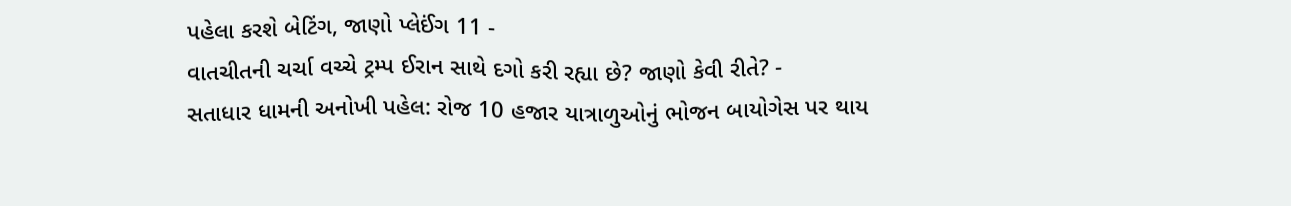પહેલા કરશે બેટિંગ, જાણો પ્લેઈંગ 11 -
વાતચીતની ચર્ચા વચ્ચે ટ્રમ્પ ઈરાન સાથે દગો કરી રહ્યા છે? જાણો કેવી રીતે? -
સતાધાર ધામની અનોખી પહેલ: રોજ 10 હજાર યાત્રાળુઓનું ભોજન બાયોગેસ પર થાય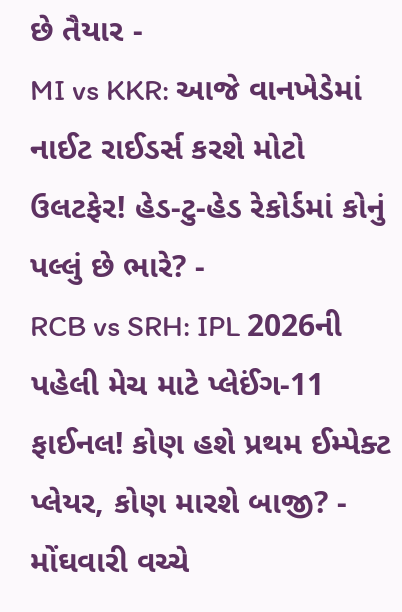છે તૈયાર -
MI vs KKR: આજે વાનખેડેમાં નાઈટ રાઈડર્સ કરશે મોટો ઉલટફેર! હેડ-ટુ-હેડ રેકોર્ડમાં કોનું પલ્લું છે ભારે? -
RCB vs SRH: IPL 2026ની પહેલી મેચ માટે પ્લેઈંગ-11 ફાઈનલ! કોણ હશે પ્રથમ ઈમ્પેક્ટ પ્લેયર, કોણ મારશે બાજી? -
મોંઘવારી વચ્ચે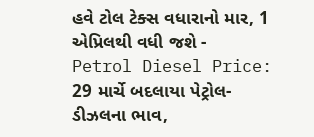હવે ટોલ ટેક્સ વધારાનો માર, 1 એપ્રિલથી વધી જશે -
Petrol Diesel Price: 29 માર્ચે બદલાયા પેટ્રોલ-ડીઝલના ભાવ,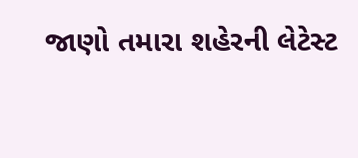જાણો તમારા શહેરની લેટેસ્ટ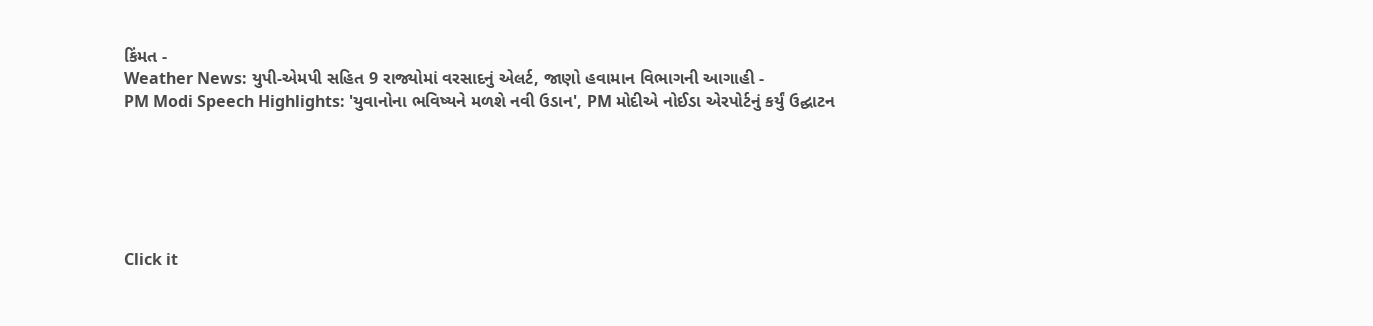કિંમત -
Weather News: યુપી-એમપી સહિત 9 રાજ્યોમાં વરસાદનું એલર્ટ, જાણો હવામાન વિભાગની આગાહી -
PM Modi Speech Highlights: 'યુવાનોના ભવિષ્યને મળશે નવી ઉડાન', PM મોદીએ નોઈડા એરપોર્ટનું કર્યું ઉદ્ઘાટન






Click it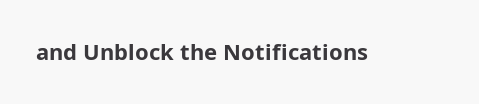and Unblock the Notifications